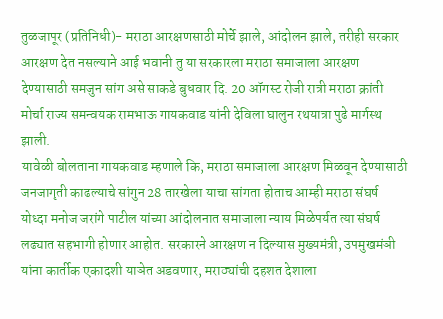तुळजापूर (प्रतिनिधी)- मराठा आरक्षणसाठी मोर्चे झाले, आंदोलन झाले, तरीही सरकार आरक्षण देत नसल्याने आई भवानी तु या सरकारला मराठा समाजाला आरक्षण देण्यासाठी समजुन सांग असे साकडे बुधवार दि. 20 ऑगस्ट रोजी रात्री मराठा क्रांती मोर्चा राज्य समन्वयक रामभाऊ गायकवाड यांनी देविला घालुन रथयात्रा पुढे मार्गस्थ झाली.
यावेळी बोलताना गायकवाड म्हणाले कि, मराठा समाजाला आरक्षण मिळवून देण्यासाठी जनजागृती काढल्याचे सांगुन 28 तारखेला याचा सांगता होताच आम्ही मराठा संघर्ष योध्दा मनोज जरांगे पाटील यांच्या आंदोलनात समाजाला न्याय मिळेपर्यत त्या संघर्ष लढ्यात सहभागी होणार आहोत. सरकारने आरक्षण न दिल्यास मुख्यमंत्री, उपमुखमंञी यांना कार्तीक एकादशी याञेत अडवणार, मराठ्यांची दहशत देशाला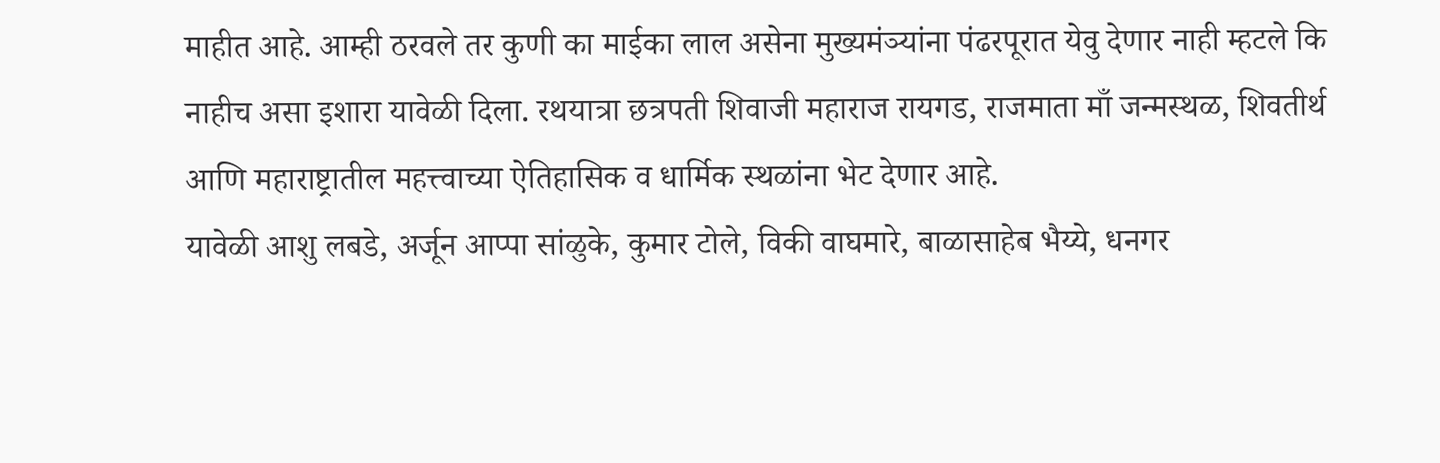माहीत आहे. आम्ही ठरवले तर कुणी का माईका लाल असेना मुख्यमंञ्यांना पंढरपूरात येवु देणार नाही म्हटले कि नाहीच असा इशारा यावेळी दिला. रथयात्रा छत्रपती शिवाजी महाराज रायगड, राजमाता माँ जन्मस्थळ, शिवतीर्थ आणि महाराष्ट्रातील महत्त्वाच्या ऐतिहासिक व धार्मिक स्थळांना भेट देणार आहे.
यावेळी आशु लबडे, अर्जून आप्पा सांळुके, कुमार टोले, विकी वाघमारे, बाळासाहेब भैय्ये, धनगर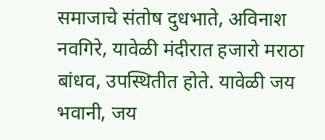समाजाचे संतोष दुधभाते, अविनाश नवगिरे, यावेळी मंदीरात हजारो मराठा बांधव, उपस्थितीत होते. यावेळी जय भवानी, जय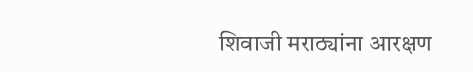शिवाजी मराठ्यांना आरक्षण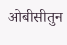ओबीसीतुन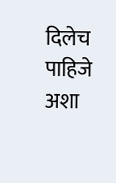दिलेच पाहिजे अशा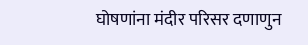घोषणांना मंदीर परिसर दणाणुन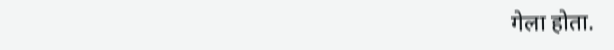गेला होता.